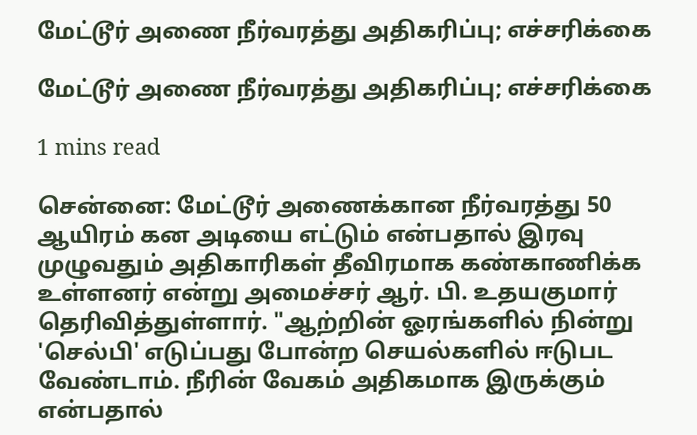மேட்டூர் அணை நீர்வரத்து அதிகரிப்பு; எச்சரிக்கை

மேட்டூர் அணை நீர்வரத்து அதிகரிப்பு; எச்சரிக்கை

1 mins read

சென்னை: மேட்டூர் அணைக்கான நீர்வரத்து 50 ஆயிரம் கன அடியை எட்டும் என்பதால் இரவு முழுவதும் அதிகாரிகள் தீவிரமாக கண்காணிக்க உள்ளனர் என்று அமைச்சர் ஆர். பி. உதயகுமார் தெரிவித்துள்ளார். "ஆற்றின் ஓரங்களில் நின்று 'செல்பி' எடுப்பது போன்ற செயல்களில் ஈடுபட வேண்டாம். நீரின் வேகம் அதிகமாக இருக்கும் என்பதால்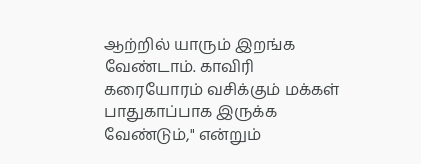ஆற்றில் யாரும் இறங்க வேண்டாம். காவிரி கரையோரம் வசிக்கும் மக்கள் பாதுகாப்பாக இருக்க வேண்டும்," என்றும்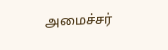அமைச்சர்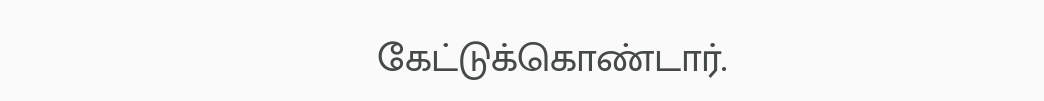கேட்டுக்கொண்டார்.